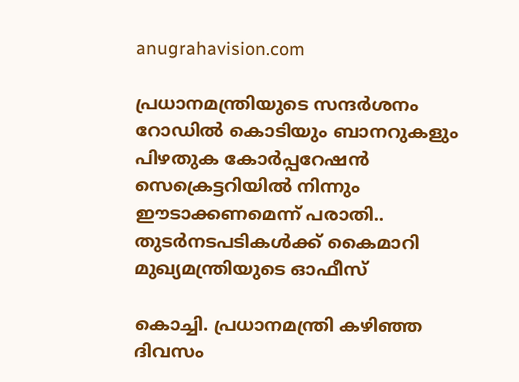anugrahavision.com

പ്രധാനമന്ത്രിയുടെ സന്ദർശനം റോഡിൽ കൊടിയും ബാനറുകളും പിഴതുക കോർപ്പറേഷൻ സെക്രെട്ടറിയിൽ നിന്നും ഈടാക്കണമെന്ന് പരാതി.. തുടർനടപടികൾക്ക് കൈമാറി മുഖ്യമന്ത്രിയുടെ ഓഫീസ്

കൊച്ചി. പ്രധാനമന്ത്രി കഴിഞ്ഞ ദിവസം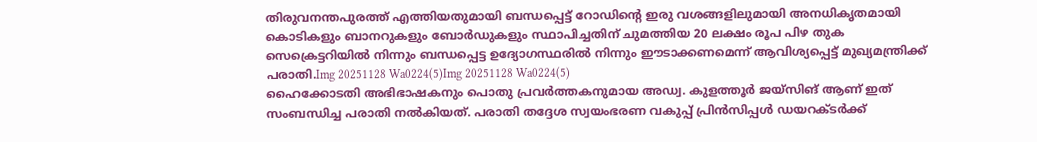തിരുവനന്തപുരത്ത് എത്തിയതുമായി ബന്ധപ്പെട്ട് റോഡിന്റെ ഇരു വശങ്ങളിലുമായി അനധികൃതമായി കൊടികളും ബാനറുകളും ബോർഡുകളും സ്ഥാപിച്ചതിന് ചുമത്തിയ 20 ലക്ഷം രൂപ പിഴ തുക സെക്രെട്ടറിയിൽ നിന്നും ബന്ധപ്പെട്ട ഉദ്യോഗസ്ഥരിൽ നിന്നും ഈടാക്കണമെന്ന് ആവിശ്യപ്പെട്ട് മുഖ്യമന്ത്രിക്ക് പരാതി.Img 20251128 Wa0224(5)Img 20251128 Wa0224(5)
ഹൈക്കോടതി അഭിഭാഷകനും പൊതു പ്രവർത്തകനുമായ അഡ്വ. കുളത്തൂർ ജയ്‌സിങ് ആണ് ഇത് സംബന്ധിച്ച പരാതി നൽകിയത്. പരാതി തദ്ദേശ സ്വയംഭരണ വകുപ്പ് പ്രിൻസിപ്പൾ ഡയറക്ടർക്ക്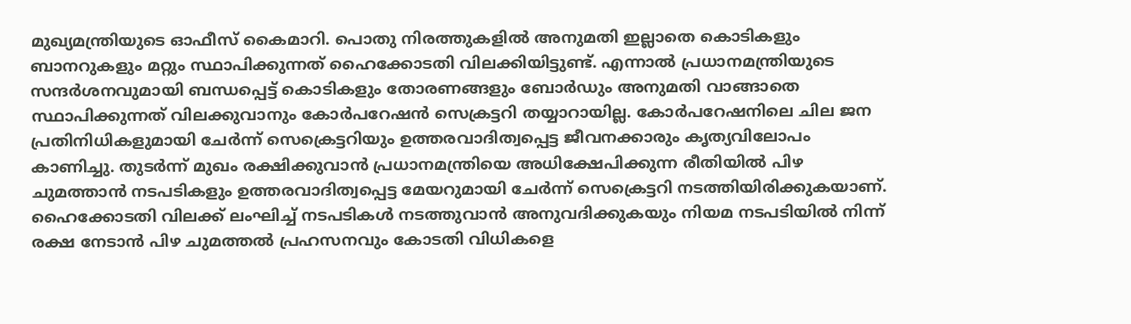മുഖ്യമന്ത്രിയുടെ ഓഫീസ് കൈമാറി. പൊതു നിരത്തുകളിൽ അനുമതി ഇല്ലാതെ കൊടികളും ബാനറുകളും മറ്റും സ്ഥാപിക്കുന്നത് ഹൈക്കോടതി വിലക്കിയിട്ടുണ്ട്. എന്നാൽ പ്രധാനമന്ത്രിയുടെ സന്ദർശനവുമായി ബന്ധപ്പെട്ട് കൊടികളും തോരണങ്ങളും ബോർഡും അനുമതി വാങ്ങാതെ സ്ഥാപിക്കുന്നത് വിലക്കുവാനും കോർപറേഷൻ സെക്രട്ടറി തയ്യാറായില്ല. കോർപറേഷനിലെ ചില ജന പ്രതിനിധികളുമായി ചേർന്ന് സെക്രെട്ടറിയും ഉത്തരവാദിത്വപ്പെട്ട ജീവനക്കാരും കൃത്യവിലോപം കാണിച്ചു. തുടർന്ന് മുഖം രക്ഷിക്കുവാൻ പ്രധാനമന്ത്രിയെ അധിക്ഷേപിക്കുന്ന രീതിയിൽ പിഴ ചുമത്താൻ നടപടികളും ഉത്തരവാദിത്വപ്പെട്ട മേയറുമായി ചേർന്ന് സെക്രെട്ടറി നടത്തിയിരിക്കുകയാണ്. ഹൈക്കോടതി വിലക്ക് ലംഘിച്ച് നടപടികൾ നടത്തുവാൻ അനുവദിക്കുകയും നിയമ നടപടിയിൽ നിന്ന് രക്ഷ നേടാൻ പിഴ ചുമത്തൽ പ്രഹസനവും കോടതി വിധികളെ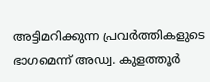അട്ടിമറിക്കുന്ന പ്രവർത്തികളുടെ ഭാഗമെന്ന് അഡ്വ. കുളത്തൂർ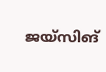ജയ്‌സിങ്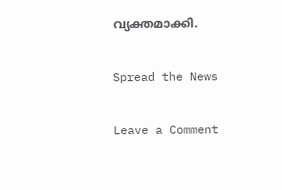വ്യക്തമാക്കി.

Spread the News

Leave a Comment